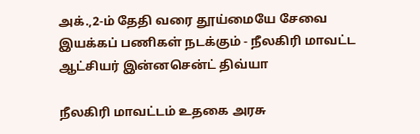அக்.,2-ம் தேதி வரை தூய்மையே சேவை இயக்கப் பணிகள் நடக்கும் - நீலகிரி மாவட்ட ஆட்சியர் இன்னசென்ட் திவ்யா

நீலகிரி மாவட்டம் உதகை அரசு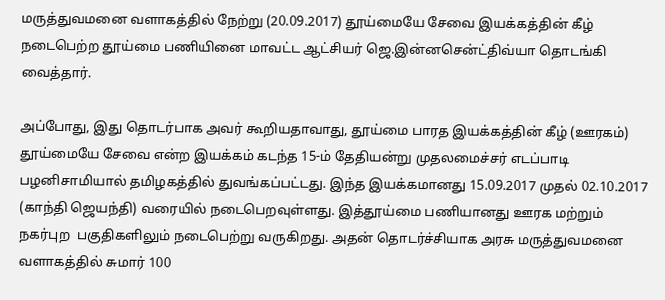மருத்துவமனை வளாகத்தில் நேற்று (20.09.2017) தூய்மையே சேவை இயக்கத்தின் கீழ் நடைபெற்ற தூய்மை பணியினை மாவட்ட ஆட்சியர் ஜெ.இன்னசென்ட்திவ்யா தொடங்கி வைத்தார்.

அப்போது, இது தொடர்பாக அவர் கூறியதாவாது, தூய்மை பாரத இயக்கத்தின் கீழ் (ஊரகம்) தூய்மையே சேவை என்ற இயக்கம் கடந்த 15-ம் தேதியன்று முதலமைச்சர் எடப்பாடி பழனிசாமியால் தமிழகத்தில் துவங்கப்பட்டது. இந்த இயக்கமானது 15.09.2017 முதல் 02.10.2017 (காந்தி ஜெயந்தி) வரையில் நடைபெறவுள்ளது. இத்தூய்மை பணியானது ஊரக மற்றும் நகர்புற  பகுதிகளிலும் நடைபெற்று வருகிறது. அதன் தொடர்ச்சியாக அரசு மருத்துவமனை வளாகத்தில் சுமார் 100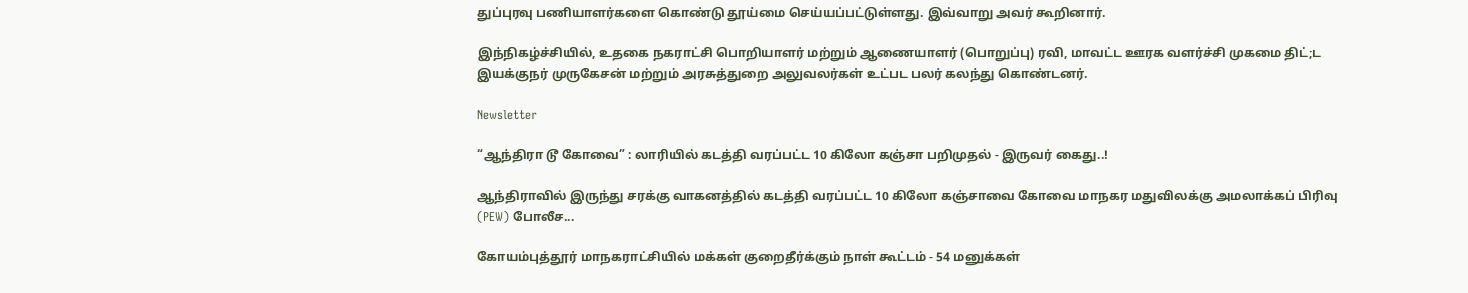துப்புரவு பணியாளர்களை கொண்டு தூய்மை செய்யப்பட்டுள்ளது. இவ்வாறு அவர் கூறினார்.

இந்நிகழ்ச்சியில், உதகை நகராட்சி பொறியாளர் மற்றும் ஆணையாளர் (பொறுப்பு) ரவி, மாவட்ட ஊரக வளர்ச்சி முகமை திட்;ட இயக்குநர் முருகேசன் மற்றும் அரசுத்துறை அலுவலர்கள் உட்பட பலர் கலந்து கொண்டனர்.

Newsletter

“ஆந்திரா டூ கோவை” : லாரியில் கடத்தி வரப்பட்ட 10 கிலோ கஞ்சா பறிமுதல் - இருவர் கைது..!

ஆந்திராவில் இருந்து சரக்கு வாகனத்தில் கடத்தி வரப்பட்ட 10 கிலோ கஞ்சாவை கோவை மாநகர மதுவிலக்கு அமலாக்கப் பிரிவு (PEW) போலீச...

கோயம்புத்தூர் மாநகராட்சியில் மக்கள் குறைதீர்க்கும் நாள் கூட்டம் - 54 மனுக்கள்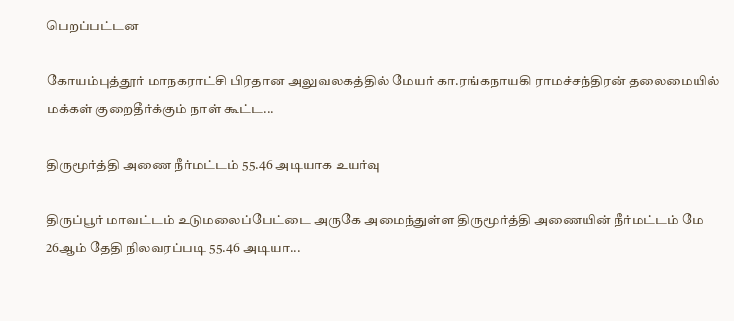பெறப்பட்டன

கோயம்புத்தூர் மாநகராட்சி பிரதான அலுவலகத்தில் மேயர் கா.ரங்கநாயகி ராமச்சந்திரன் தலைமையில் மக்கள் குறைதீர்க்கும் நாள் கூட்ட...

திருமூர்த்தி அணை நீர்மட்டம் 55.46 அடியாக உயர்வு

திருப்பூர் மாவட்டம் உடுமலைப்பேட்டை அருகே அமைந்துள்ள திருமூர்த்தி அணையின் நீர்மட்டம் மே 26ஆம் தேதி நிலவரப்படி 55.46 அடியா...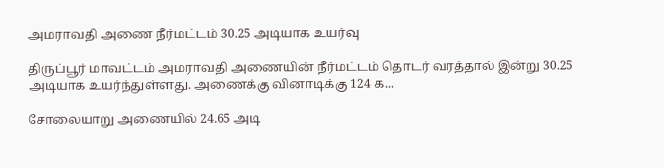அமராவதி அணை நீர்மட்டம் 30.25 அடியாக உயர்வு

திருப்பூர் மாவட்டம் அமராவதி அணையின் நீர்மட்டம் தொடர் வரத்தால் இன்று 30.25 அடியாக உயர்ந்துள்ளது. அணைக்கு வினாடிக்கு 124 க...

சோலையாறு அணையில் 24.65 அடி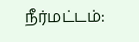நீர்மட்டம்: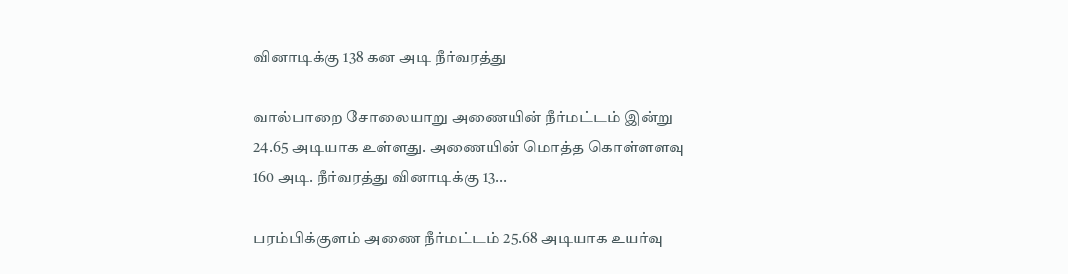வினாடிக்கு 138 கன அடி நீர்வரத்து

வால்பாறை சோலையாறு அணையின் நீர்மட்டம் இன்று 24.65 அடியாக உள்ளது. அணையின் மொத்த கொள்ளளவு 160 அடி. நீர்வரத்து வினாடிக்கு 13...

பரம்பிக்குளம் அணை நீர்மட்டம் 25.68 அடியாக உயர்வு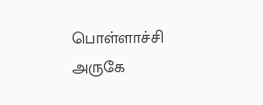பொள்ளாச்சி அருகே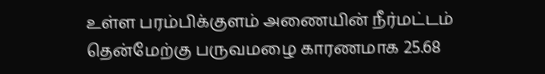உள்ள பரம்பிக்குளம் அணையின் நீர்மட்டம் தென்மேற்கு பருவமழை காரணமாக 25.68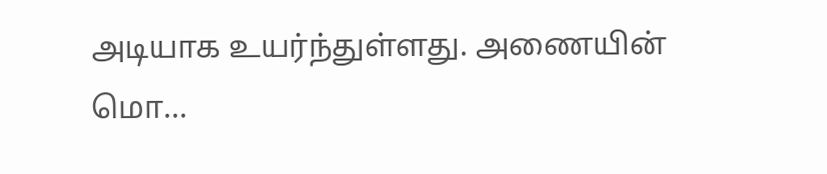அடியாக உயர்ந்துள்ளது. அணையின் மொ...